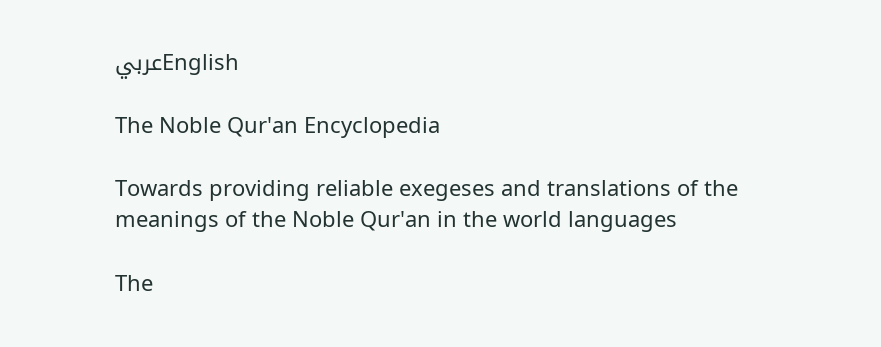عربيEnglish

The Noble Qur'an Encyclopedia

Towards providing reliable exegeses and translations of the meanings of the Noble Qur'an in the world languages

The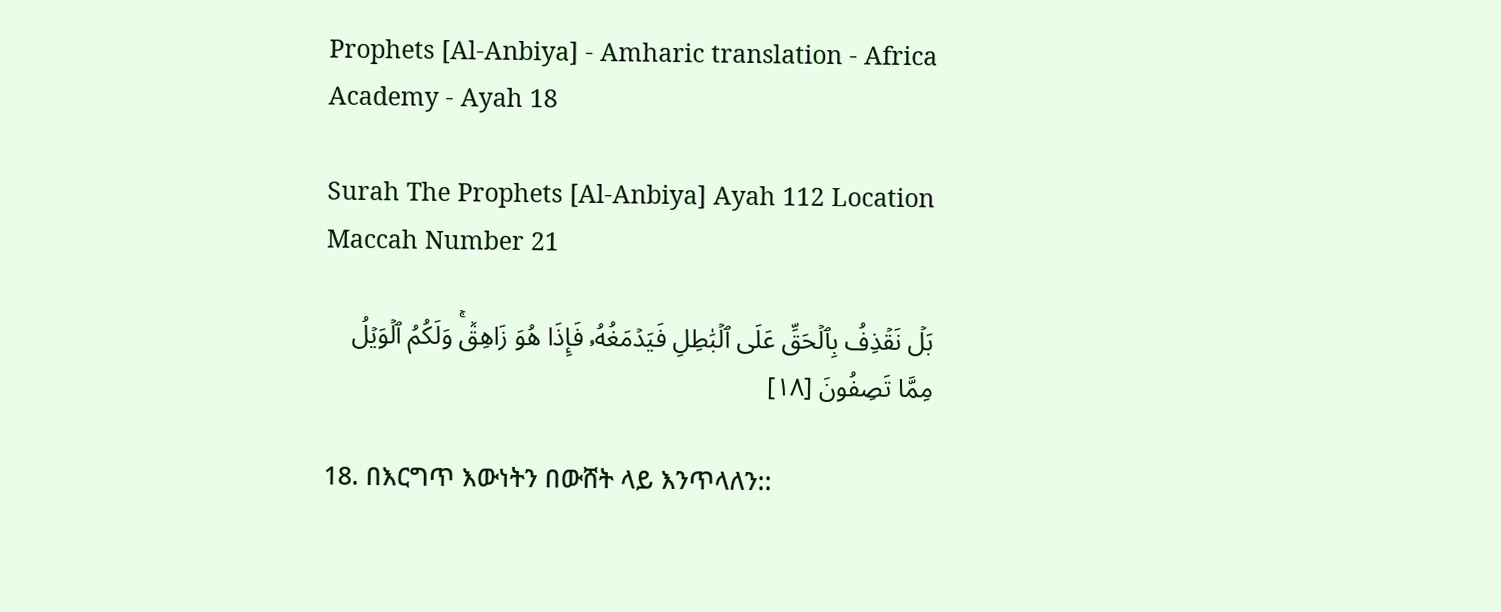Prophets [Al-Anbiya] - Amharic translation - Africa Academy - Ayah 18

Surah The Prophets [Al-Anbiya] Ayah 112 Location Maccah Number 21

بَلۡ نَقۡذِفُ بِٱلۡحَقِّ عَلَى ٱلۡبَٰطِلِ فَيَدۡمَغُهُۥ فَإِذَا هُوَ زَاهِقٞۚ وَلَكُمُ ٱلۡوَيۡلُ مِمَّا تَصِفُونَ [١٨]

18. በእርግጥ እውነትን በውሸት ላይ እንጥላለን::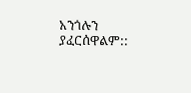አንጎሉን ያፈርሰዋልም::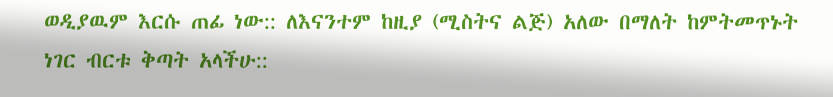ወዲያዉም እርሱ ጠፊ ነው:: ለእናንተም ከዚያ (ሚስትና ልጅ) አለው በማለት ከምትመጥኑት ነገር ብርቱ ቅጣት አላችሁ::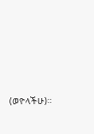(ወዮላችሁ)።